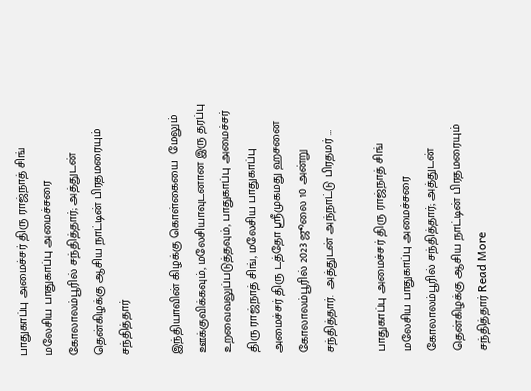பாதுகாப்பு அமைச்சர் திரு ராஜ்நாத் சிங் மலேசிய பாதுகாப்பு அமைச்சரை கோலாலம்பூரில் சந்தித்தார்; அத்துடன் தென்கிழக்கு ஆசிய நாட்டின் பிரதமரையும் சந்தித்தார்

இந்தியாவின் கிழக்கு கொள்கையை  மேலும் ஊக்குவிக்கவும், மலேசியாவுடனான இரு தரப்பு உறவைவலுப்படுத்தவும், பாதுகாப்பு அமைச்சர் திரு ராஜ்நாத் சிங், மலேசிய பாதுகாப்பு அமைச்சர் திரு டத்தோ ஸ்ரீமுகமது ஹசனை கோலாலம்பூரில் 2023 ஜூலை 10 அன்று சந்தித்தார்.  அத்துடன் அந்நாட்டு பிரதமர் …

பாதுகாப்பு அமைச்சர் திரு ராஜ்நாத் சிங் மலேசிய பாதுகாப்பு அமைச்சரை கோலாலம்பூரில் சந்தித்தார்; அத்துடன் தென்கிழக்கு ஆசிய நாட்டின் பிரதமரையும் சந்தித்தார் Read More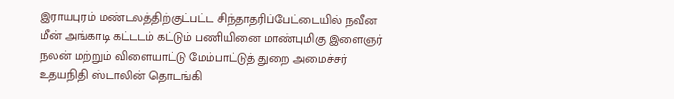இராயபுரம் மண்டலத்திற்குட்பட்ட சிந்தாதரிப்பேட்டையில் நவீன மீன் அங்காடி கட்டடம் கட்டும் பணியினை மாண்புமிகு இளைஞர் நலன் மற்றும் விளையாட்டு மேம்பாட்டுத் துறை அமைச்சர் உதயநிதி ஸ்டாலின் தொடங்கி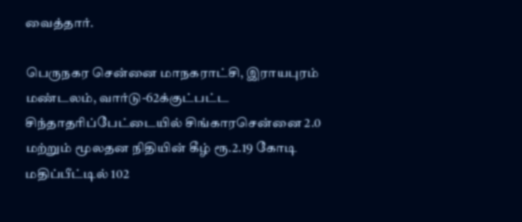வைத்தார்.

பெருநகர சென்னை மாநகராட்சி, இராயபுரம் மண்டலம், வார்டு-62க்குட்பட்ட சிந்தாதரிப்பேட்டையில் சிங்காரசென்னை 2.0 மற்றும் மூலதன நிதியின் கீழ் ரூ.2.19 கோடி மதிப்பீட்டில் 102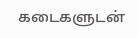கடைகளுடன்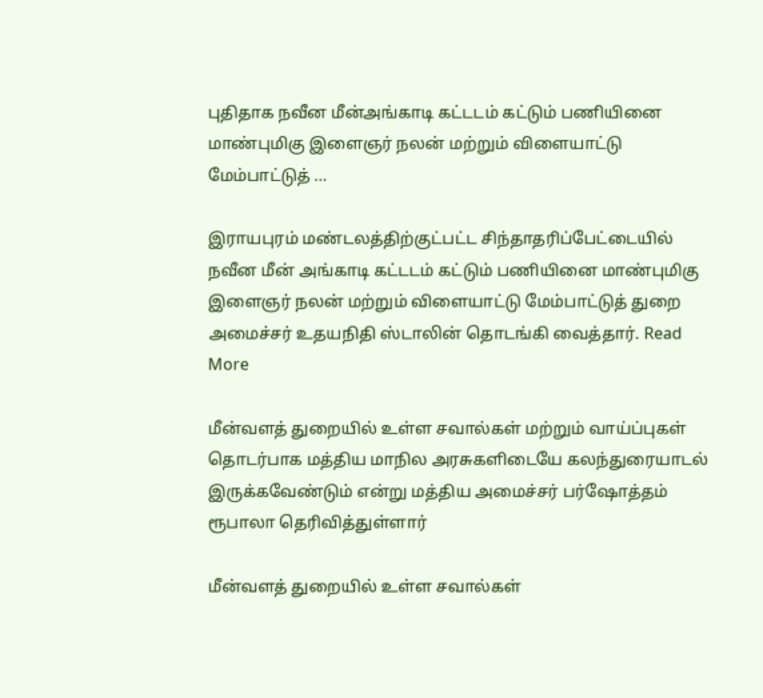புதிதாக நவீன மீன்அங்காடி கட்டடம் கட்டும் பணியினை  மாண்புமிகு இளைஞர் நலன் மற்றும் விளையாட்டு மேம்பாட்டுத் …

இராயபுரம் மண்டலத்திற்குட்பட்ட சிந்தாதரிப்பேட்டையில் நவீன மீன் அங்காடி கட்டடம் கட்டும் பணியினை மாண்புமிகு இளைஞர் நலன் மற்றும் விளையாட்டு மேம்பாட்டுத் துறை அமைச்சர் உதயநிதி ஸ்டாலின் தொடங்கி வைத்தார். Read More

மீன்வளத் துறையில் உள்ள சவால்கள் மற்றும் வாய்ப்புகள் தொடர்பாக மத்திய மாநில அரசுகளிடையே கலந்துரையாடல் இருக்கவேண்டும் என்று மத்திய அமைச்சர் பர்ஷோத்தம் ரூபாலா தெரிவித்துள்ளார்

மீன்வளத் துறையில் உள்ள சவால்கள்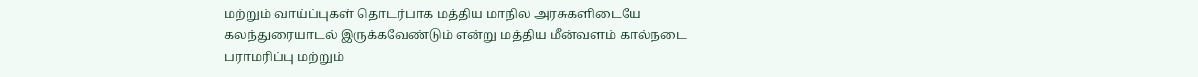மற்றும் வாய்ப்புகள் தொடர்பாக மத்திய மாநில அரசுகளிடையே கலந்துரையாடல் இருக்கவேண்டும் என்று மத்திய மீன்வளம் கால்நடை பராமரிப்பு மற்றும்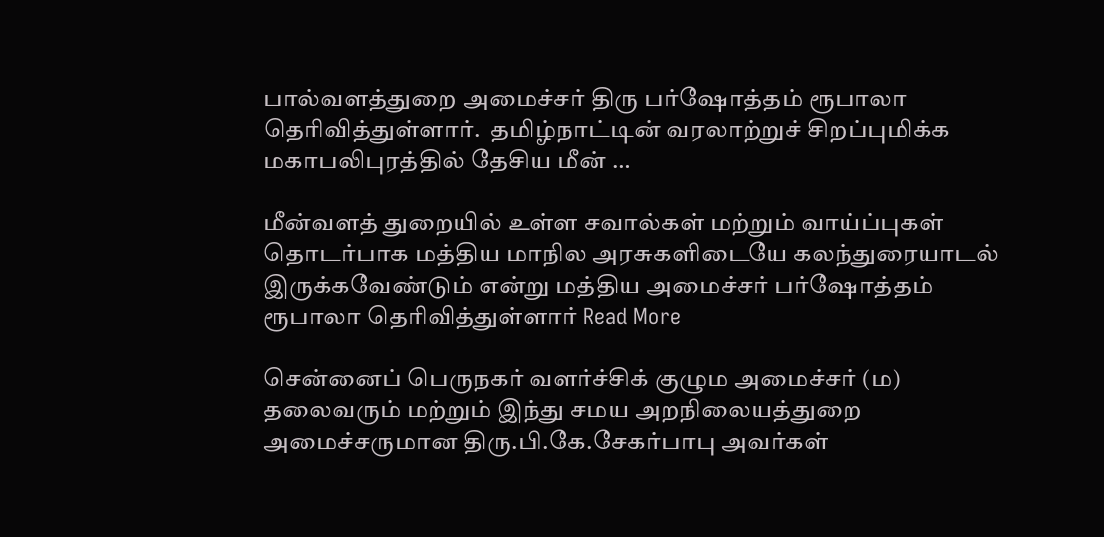பால்வளத்துறை அமைச்சர் திரு பர்ஷோத்தம் ரூபாலா தெரிவித்துள்ளார்.  தமிழ்நாட்டின் வரலாற்றுச் சிறப்புமிக்க மகாபலிபுரத்தில் தேசிய மீன் …

மீன்வளத் துறையில் உள்ள சவால்கள் மற்றும் வாய்ப்புகள் தொடர்பாக மத்திய மாநில அரசுகளிடையே கலந்துரையாடல் இருக்கவேண்டும் என்று மத்திய அமைச்சர் பர்ஷோத்தம் ரூபாலா தெரிவித்துள்ளார் Read More

சென்னைப் பெருநகர் வளர்ச்சிக் குழும அமைச்சர் (ம) தலைவரும் மற்றும் இந்து சமய அறநிலையத்துறை அமைச்சருமான திரு.பி.கே.சேகர்பாபு அவர்கள்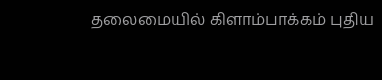தலைமையில் கிளாம்பாக்கம் புதிய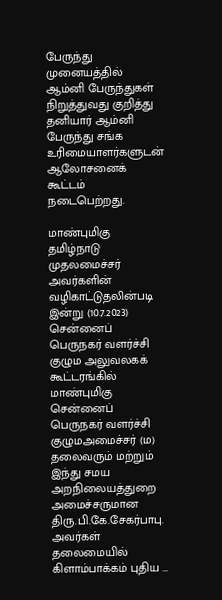பேருந்து முனையத்தில் ஆம்னி பேருந்துகள் நிறுத்துவது குறித்து தனியார் ஆம்னி பேருந்து சங்க உரிமையாளர்களுடன் ஆலோசனைக் கூட்டம் நடைபெற்றது.

மாண்புமிகு தமிழ்நாடு முதலமைச்சர் அவர்களின் வழிகாட்டுதலின்படி இன்று (10.7.2023) சென்னைப்  பெருநகர் வளர்ச்சி குழும அலுவலகக் கூட்டரங்கில் மாண்புமிகு சென்னைப் பெருநகர் வளர்ச்சி குழுமஅமைச்சர் (ம) தலைவரும் மற்றும் இந்து சமய அறநிலையத்துறை அமைச்சருமான திரு.பி.கே.சேகர்பாபு. அவர்கள் தலைமையில் கிளாம்பாக்கம் புதிய …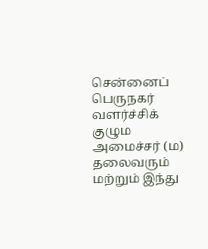சென்னைப் பெருநகர் வளர்ச்சிக் குழும அமைச்சர் (ம) தலைவரும் மற்றும் இந்து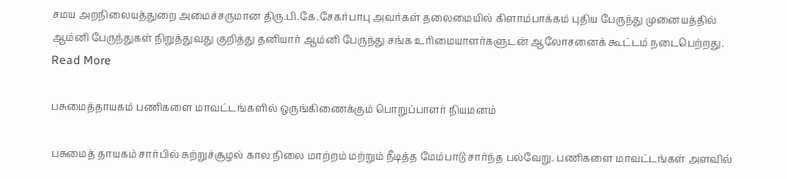சமய அறநிலையத்துறை அமைச்சருமான திரு.பி.கே.சேகர்பாபு அவர்கள் தலைமையில் கிளாம்பாக்கம் புதிய பேருந்து முனையத்தில் ஆம்னி பேருந்துகள் நிறுத்துவது குறித்து தனியார் ஆம்னி பேருந்து சங்க உரிமையாளர்களுடன் ஆலோசனைக் கூட்டம் நடைபெற்றது. Read More

பசுமைத்தாயகம் பணிகளை மாவட்டங்களில் ஒருங்கிணைக்கும் பொறுப்பாளர் நியமனம்

பசுமைத் தாயகம் சார்பில் சுற்றுச்சூழல் கால நிலை மாற்றம் மற்றும் நீடித்த மேம்பாடு சார்ந்த பல்வேறு. பணிகளை மாவட்டங்கள் அளவில்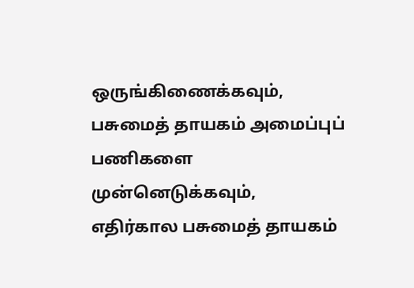ஒருங்கிணைக்கவும், பசுமைத் தாயகம் அமைப்புப் பணிகளை  முன்னெடுக்கவும், எதிர்கால பசுமைத் தாயகம்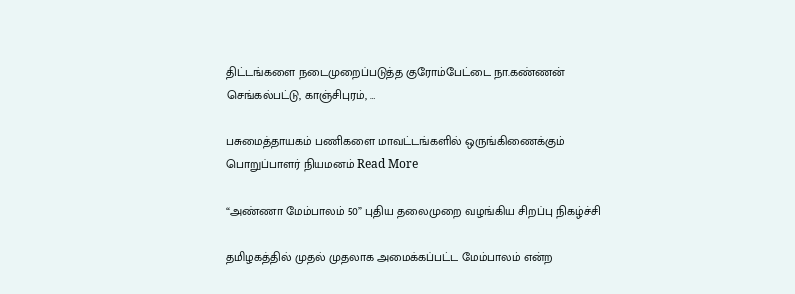திட்டங்களை நடைமுறைப்படுத்த குரோம்பேட்டை நா.கண்ணன் செங்கல்பட்டு, காஞ்சிபுரம், …

பசுமைத்தாயகம் பணிகளை மாவட்டங்களில் ஒருங்கிணைக்கும் பொறுப்பாளர் நியமனம் Read More

“அண்ணா மேம்பாலம் 50” புதிய தலைமுறை வழங்கிய சிறப்பு நிகழ்ச்சி

தமிழகத்தில் முதல் முதலாக அமைக்கப்பட்ட மேம்பாலம் என்ற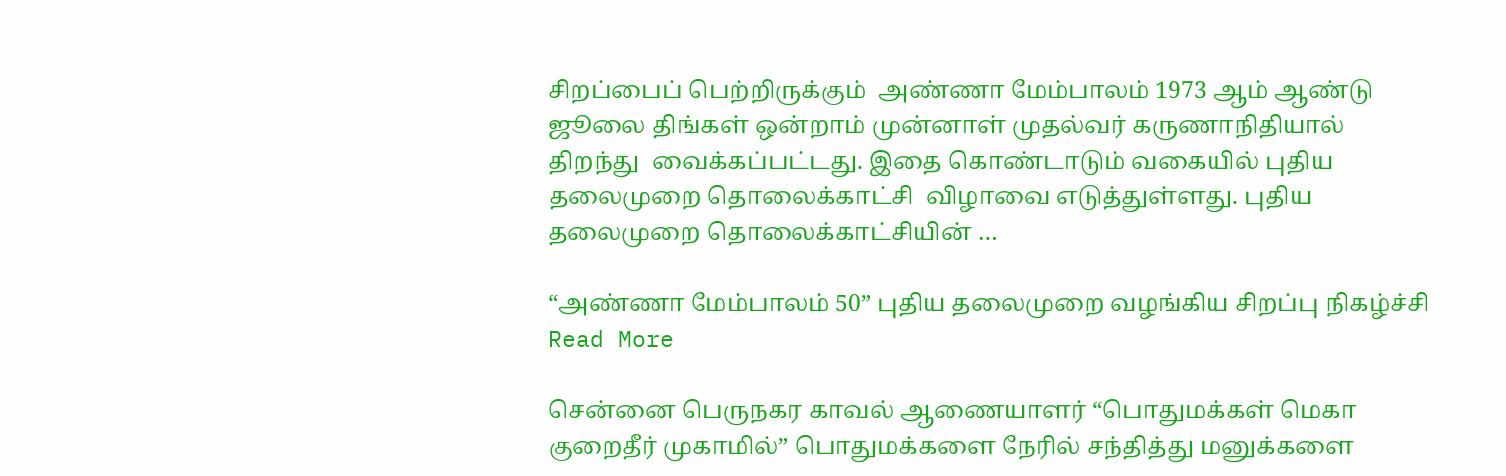சிறப்பைப் பெற்றிருக்கும்  அண்ணா மேம்பாலம் 1973 ஆம் ஆண்டு ஜூலை திங்கள் ஒன்றாம் முன்னாள் முதல்வர் கருணாநிதியால் திறந்து  வைக்கப்பட்டது. இதை கொண்டாடும் வகையில் புதிய தலைமுறை தொலைக்காட்சி  விழாவை எடுத்துள்ளது. புதிய தலைமுறை தொலைக்காட்சியின் …

“அண்ணா மேம்பாலம் 50” புதிய தலைமுறை வழங்கிய சிறப்பு நிகழ்ச்சி Read More

சென்னை பெருநகர காவல் ஆணையாளர் “பொதுமக்கள் மெகா குறைதீர் முகாமில்” பொதுமக்களை நேரில் சந்தித்து மனுக்களை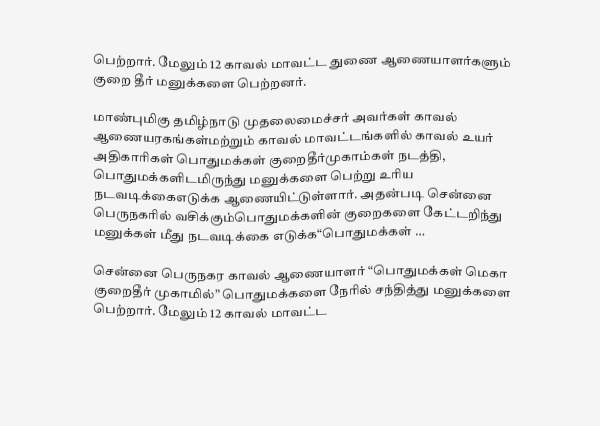பெற்றார். மேலும் 12 காவல் மாவட்ட துணை ஆணையாளர்களும் குறை தீர் மனுக்களை பெற்றனர்.

மாண்புமிகு தமிழ்நாடு முதலைமைச்சர் அவர்கள் காவல் ஆணையரகங்கள்மற்றும் காவல் மாவட்டங்களில் காவல் உயர் அதிகாரிகள் பொதுமக்கள் குறைதீர்முகாம்கள் நடத்தி, பொதுமக்களிடமிருந்து மனுக்களை பெற்று உரிய நடவடிக்கைஎடுக்க ஆணையிட்டுள்ளார். அதன்படி சென்னை பெருநகரில் வசிக்கும்பொதுமக்களின் குறைகளை கேட்டறிந்து மனுக்கள் மீது நடவடிக்கை எடுக்க“பொதுமக்கள் …

சென்னை பெருநகர காவல் ஆணையாளர் “பொதுமக்கள் மெகா குறைதீர் முகாமில்” பொதுமக்களை நேரில் சந்தித்து மனுக்களை பெற்றார். மேலும் 12 காவல் மாவட்ட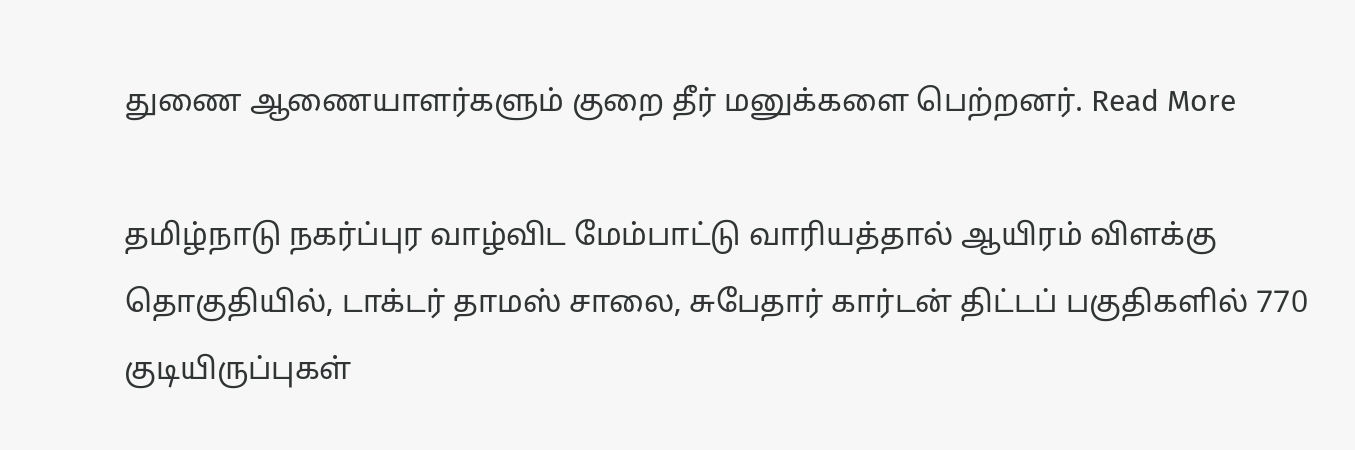துணை ஆணையாளர்களும் குறை தீர் மனுக்களை பெற்றனர். Read More

தமிழ்நாடு நகர்ப்புர வாழ்விட மேம்பாட்டு வாரியத்தால் ஆயிரம் விளக்கு தொகுதியில், டாக்டர் தாமஸ் சாலை, சுபேதார் கார்டன் திட்டப் பகுதிகளில் 770 குடியிருப்புகள்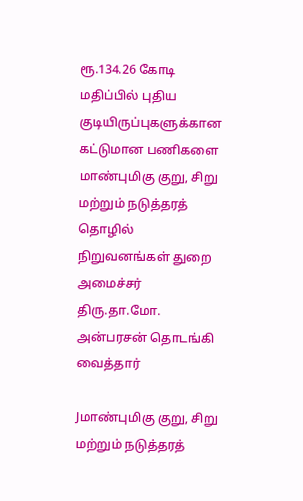ரூ.134.26 கோடி மதிப்பில் புதிய குடியிருப்புகளுக்கான கட்டுமான பணிகளை மாண்புமிகு குறு, சிறு மற்றும் நடுத்தரத் தொழில் நிறுவனங்கள் துறை அமைச்சர் திரு.தா.மோ. அன்பரசன் தொடங்கி வைத்தார்

Jமாண்புமிகு குறு, சிறு மற்றும் நடுத்தரத்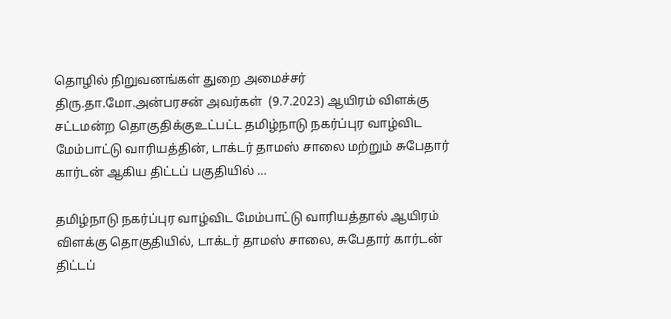தொழில் நிறுவனங்கள் துறை அமைச்சர்  திரு.தா.மோ.அன்பரசன் அவர்கள்  (9.7.2023) ஆயிரம் விளக்கு சட்டமன்ற தொகுதிக்குஉட்பட்ட தமிழ்நாடு நகர்ப்புர வாழ்விட மேம்பாட்டு வாரியத்தின், டாக்டர் தாமஸ் சாலை மற்றும் சுபேதார் கார்டன் ஆகிய திட்டப் பகுதியில் …

தமிழ்நாடு நகர்ப்புர வாழ்விட மேம்பாட்டு வாரியத்தால் ஆயிரம் விளக்கு தொகுதியில், டாக்டர் தாமஸ் சாலை, சுபேதார் கார்டன் திட்டப்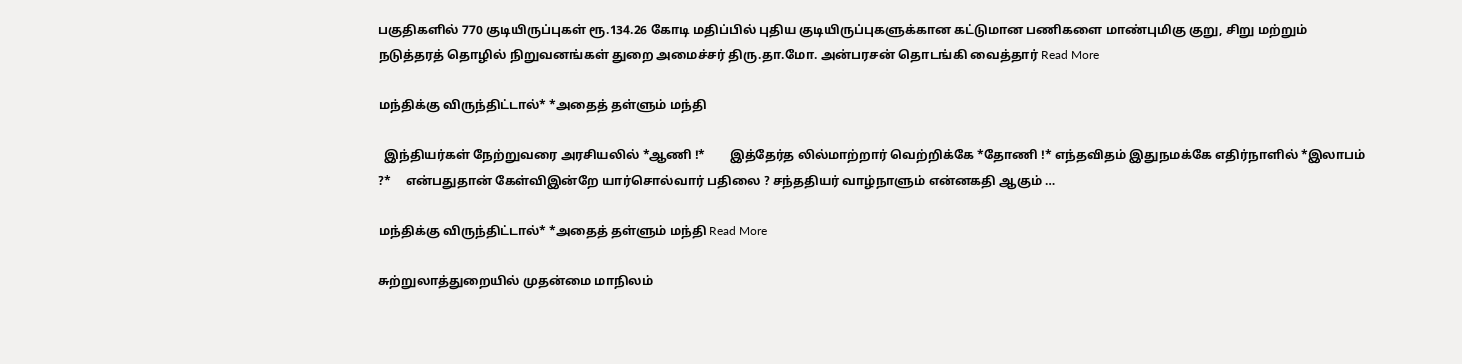பகுதிகளில் 770 குடியிருப்புகள் ரூ.134.26 கோடி மதிப்பில் புதிய குடியிருப்புகளுக்கான கட்டுமான பணிகளை மாண்புமிகு குறு, சிறு மற்றும் நடுத்தரத் தொழில் நிறுவனங்கள் துறை அமைச்சர் திரு.தா.மோ. அன்பரசன் தொடங்கி வைத்தார் Read More

மந்திக்கு விருந்திட்டால்* *அதைத் தள்ளும் மந்தி

  இந்தியர்கள் நேற்றுவரை அரசியலில் *ஆணி !*        இத்தேர்த லில்மாற்றார் வெற்றிக்கே *தோணி !* எந்தவிதம் இதுநமக்கே எதிர்நாளில் *இலாபம் ?*     என்பதுதான் கேள்விஇன்றே யார்சொல்வார் பதிலை ? சந்ததியர் வாழ்நாளும் என்னகதி ஆகும் …

மந்திக்கு விருந்திட்டால்* *அதைத் தள்ளும் மந்தி Read More

சுற்றுலாத்துறையில் முதன்மை மாநிலம்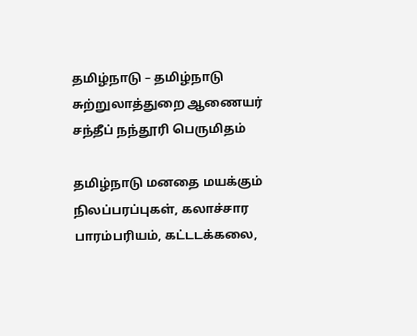தமிழ்நாடு – தமிழ்நாடு சுற்றுலாத்துறை ஆணையர் சந்தீப் நந்தூரி பெருமிதம்

தமிழ்நாடு மனதை மயக்கும் நிலப்பரப்புகள், கலாச்சார பாரம்பரியம், கட்டடக்கலை,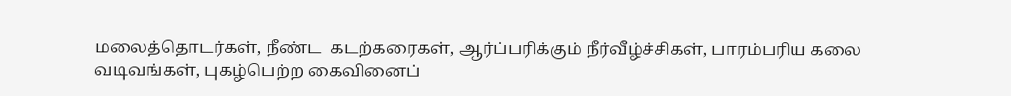மலைத்தொடர்கள், நீண்ட  கடற்கரைகள், ஆர்ப்பரிக்கும் நீர்வீழ்ச்சிகள், பாரம்பரிய கலை வடிவங்கள், புகழ்பெற்ற கைவினைப்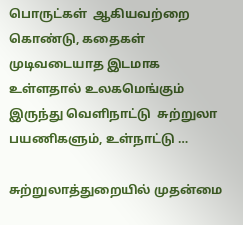பொருட்கள்  ஆகியவற்றை கொண்டு, கதைகள் முடிவடையாத இடமாக உள்ளதால் உலகமெங்கும் இருந்து வெளிநாட்டு  சுற்றுலா பயணிகளும், உள்நாட்டு …

சுற்றுலாத்துறையில் முதன்மை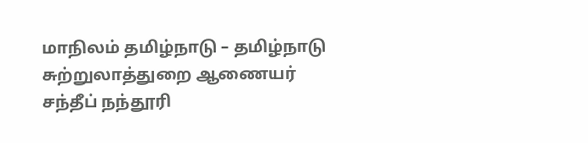மாநிலம் தமிழ்நாடு – தமிழ்நாடு சுற்றுலாத்துறை ஆணையர் சந்தீப் நந்தூரி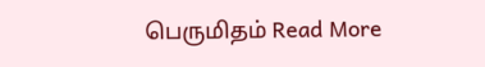பெருமிதம் Read More